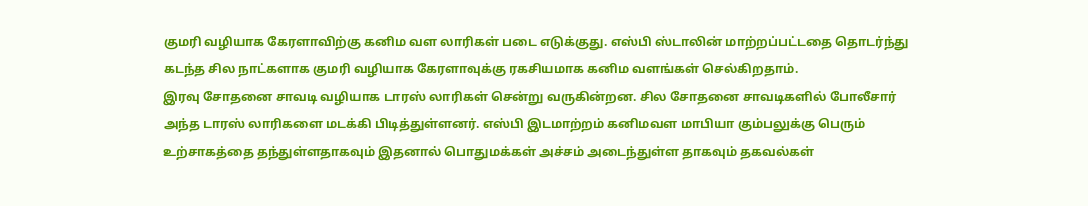குமரி வழியாக கேரளாவிற்கு கனிம வள லாரிகள் படை எடுக்குது. எஸ்பி ஸ்டாலின் மாற்றப்பட்டதை தொடர்ந்து கடந்த சில நாட்களாக குமரி வழியாக கேரளாவுக்கு ரகசியமாக கனிம வளங்கள் செல்கிறதாம்.
இரவு சோதனை சாவடி வழியாக டாரஸ் லாரிகள் சென்று வருகின்றன. சில சோதனை சாவடிகளில் போலீசார் அந்த டாரஸ் லாரிகளை மடக்கி பிடித்துள்ளனர். எஸ்பி இடமாற்றம் கனிமவள மாபியா கும்பலுக்கு பெரும் உற்சாகத்தை தந்துள்ளதாகவும் இதனால் பொதுமக்கள் அச்சம் அடைந்துள்ள தாகவும் தகவல்கள்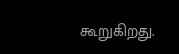கூறுகிறது.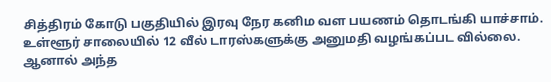சித்திரம் கோடு பகுதியில் இரவு நேர கனிம வள பயணம் தொடங்கி யாச்சாம். உள்ளூர் சாலையில் 12 வீல் டாரஸ்களுக்கு அனுமதி வழங்கப்பட வில்லை. ஆனால் அந்த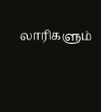லாரிகளும்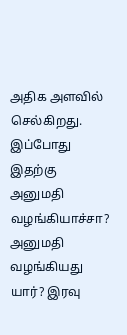அதிக அளவில் செல்கிறது. இப்போது இதற்கு அனுமதி வழங்கியாச்சா? அனுமதி வழங்கியது யார்? இரவு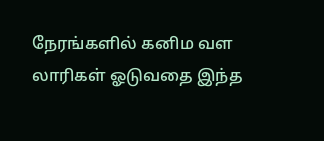நேரங்களில் கனிம வள லாரிகள் ஓடுவதை இந்த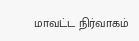மாவட்ட நிர்வாகம்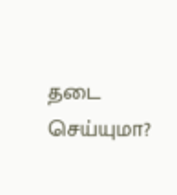தடை செய்யுமா?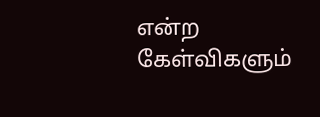என்ற கேள்விகளும்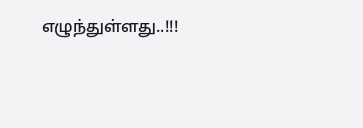எழுந்துள்ளது..!!!